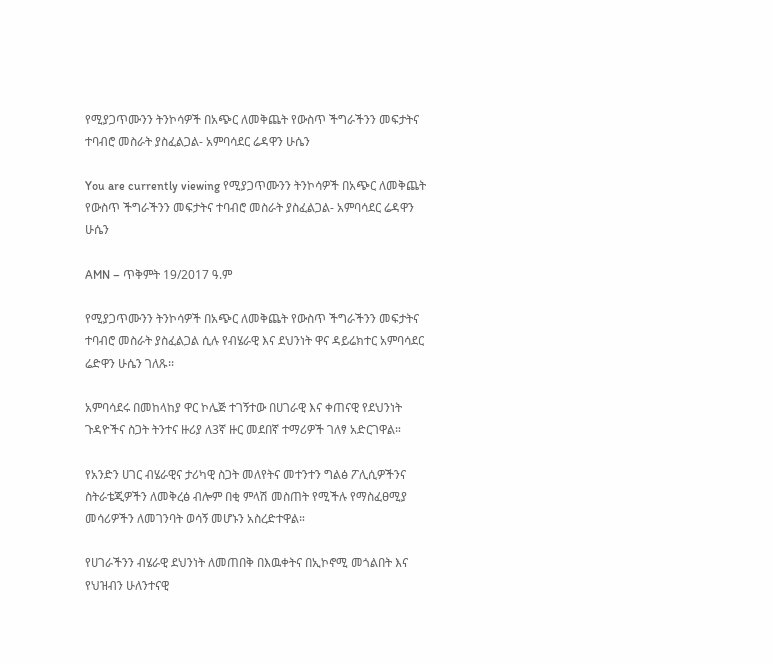የሚያጋጥሙንን ትንኮሳዎች በአጭር ለመቅጨት የውስጥ ችግራችንን መፍታትና ተባብሮ መስራት ያስፈልጋል- አምባሳደር ሬዳዋን ሁሴን

You are currently viewing የሚያጋጥሙንን ትንኮሳዎች በአጭር ለመቅጨት የውስጥ ችግራችንን መፍታትና ተባብሮ መስራት ያስፈልጋል- አምባሳደር ሬዳዋን ሁሴን

AMN – ጥቅምት 19/2017 ዓ.ም

የሚያጋጥሙንን ትንኮሳዎች በአጭር ለመቅጨት የውስጥ ችግራችንን መፍታትና ተባብሮ መስራት ያስፈልጋል ሲሉ የብሄራዊ እና ደህንነት ዋና ዳይሬክተር አምባሳደር ሬድዋን ሁሴን ገለጹ፡፡

አምባሳደሩ በመከላከያ ዋር ኮሌጅ ተገኝተው በሀገራዊ እና ቀጠናዊ የደህንነት ጉዳዮችና ስጋት ትንተና ዙሪያ ለ3ኛ ዙር መደበኛ ተማሪዎች ገለፃ አድርገዋል።

የአንድን ሀገር ብሄራዊና ታሪካዊ ስጋት መለየትና መተንተን ግልፅ ፖሊሲዎችንና ስትራቴጂዎችን ለመቅረፅ ብሎም በቂ ምላሽ መስጠት የሚችሉ የማስፈፀሚያ መሳሪዎችን ለመገንባት ወሳኝ መሆኑን አስረድተዋል።

የሀገራችንን ብሄራዊ ደህንነት ለመጠበቅ በእዉቀትና በኢኮኖሚ መጎልበት እና የህዝብን ሁለንተናዊ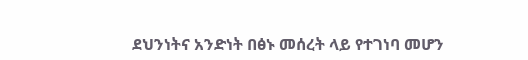ደህንነትና አንድነት በፅኑ መሰረት ላይ የተገነባ መሆን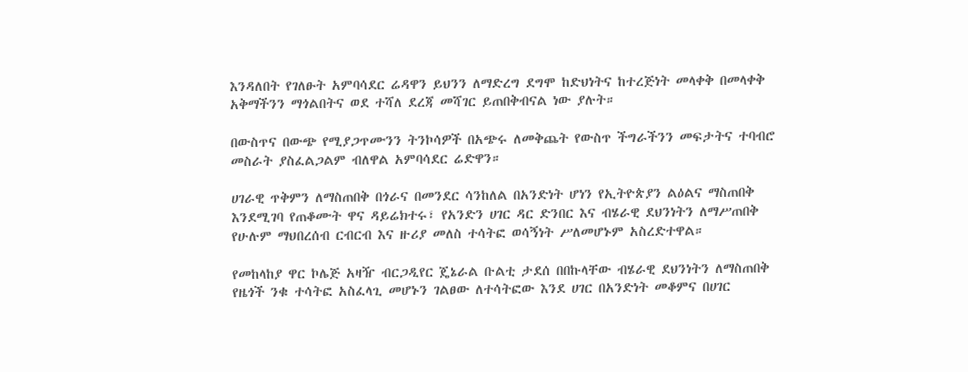እንዳለበት የገለፁት አምባሳደር ሬዳዋን ይህንን ለማድረግ ደግሞ ከድህነትና ከተረጅነት መላቀቅ በመላቀቅ አቅማችንን ማጎልበትና ወደ ተሻለ ደረጃ መሻገር ይጠበቅብናል ነው ያሉት።

በውስጥና በውጭ የሚያጋጥሙንን ትንኮሳዎች በአጭሩ ለመቅጨት የውስጥ ችግራችንን መፍታትና ተባብሮ መስራት ያስፈልጋልም ብለዋል አምባሳደር ሬድዋን።

ሀገራዊ ጥቅምን ለማስጠበቅ በጎራና በመንደር ሳንከለል በአንድነት ሆነን የኢትዮጵያን ልዕልና ማስጠበቅ እንደሚገባ የጠቆሙት ዋና ዳይሬክተሩ፣ የአንድን ሀገር ዳር ድንበር እና ብሄራዊ ደህንነትን ለማሥጠበቅ የሁሉም ማህበረሰብ ርብርብ እና ዙሪያ መለስ ተሳትፎ ወሳኝነት ሥለመሆኑም አስረድተዋል።

የመከላከያ ዋር ኮሌጅ አዛዥ ብርጋዲየር ጄኔራል ቡልቲ ታደሰ በበኩላቸው ብሄራዊ ደህንነትን ለማስጠበቅ የዜጎች ንቁ ተሳትፎ አስፈላጊ መሆኑን ገልፀው ለተሳትፎው እንደ ሀገር በአንድነት መቆምና በሀገር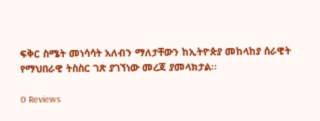ፍቅር ስሜት መነሳሳት አለብን ማለታቸውን ከኢትዮጵያ መከላከያ ሰራዊት የማህበራዊ ትስስር ገጽ ያገኘነው መረጃ ያመላክታል፡፡

0 Reviews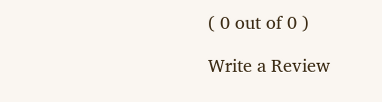( 0 out of 0 )

Write a Review